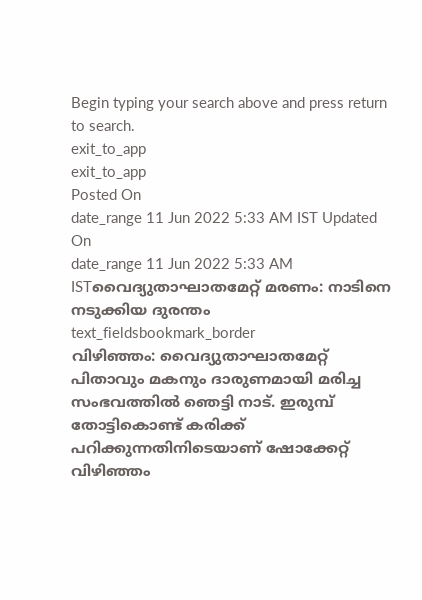Begin typing your search above and press return to search.
exit_to_app
exit_to_app
Posted On
date_range 11 Jun 2022 5:33 AM IST Updated On
date_range 11 Jun 2022 5:33 AM ISTവൈദ്യുതാഘാതമേറ്റ് മരണം: നാടിനെ നടുക്കിയ ദുരന്തം
text_fieldsbookmark_border
വിഴിഞ്ഞം: വൈദ്യുതാഘാതമേറ്റ് പിതാവും മകനും ദാരുണമായി മരിച്ച സംഭവത്തിൽ ഞെട്ടി നാട്. ഇരുമ്പ് തോട്ടികൊണ്ട് കരിക്ക് പറിക്കുന്നതിനിടെയാണ് ഷോക്കേറ്റ് വിഴിഞ്ഞം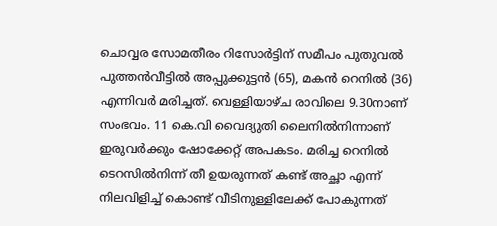ചൊവ്വര സോമതീരം റിസോർട്ടിന് സമീപം പുതുവൽ പുത്തൻവീട്ടിൽ അപ്പുക്കുട്ടൻ (65), മകൻ റെനിൽ (36) എന്നിവർ മരിച്ചത്. വെള്ളിയാഴ്ച രാവിലെ 9.30നാണ് സംഭവം. 11 കെ.വി വൈദ്യുതി ലൈനിൽനിന്നാണ് ഇരുവർക്കും ഷോക്കേറ്റ് അപകടം. മരിച്ച റെനിൽ ടെറസിൽനിന്ന് തീ ഉയരുന്നത് കണ്ട് അച്ഛാ എന്ന് നിലവിളിച്ച് കൊണ്ട് വീടിനുള്ളിലേക്ക് പോകുന്നത്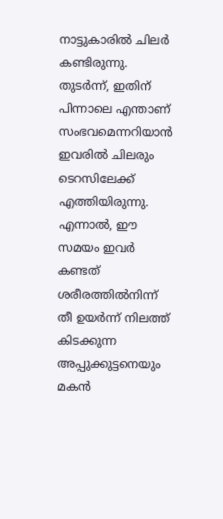നാട്ടുകാരിൽ ചിലർ കണ്ടിരുന്നു. തുടർന്ന്, ഇതിന് പിന്നാലെ എന്താണ് സംഭവമെന്നറിയാൻ ഇവരിൽ ചിലരും ടെറസിലേക്ക് എത്തിയിരുന്നു. എന്നാൽ, ഈ സമയം ഇവർ കണ്ടത് ശരീരത്തിൽനിന്ന് തീ ഉയർന്ന് നിലത്ത് കിടക്കുന്ന അപ്പുക്കുട്ടനെയും മകൻ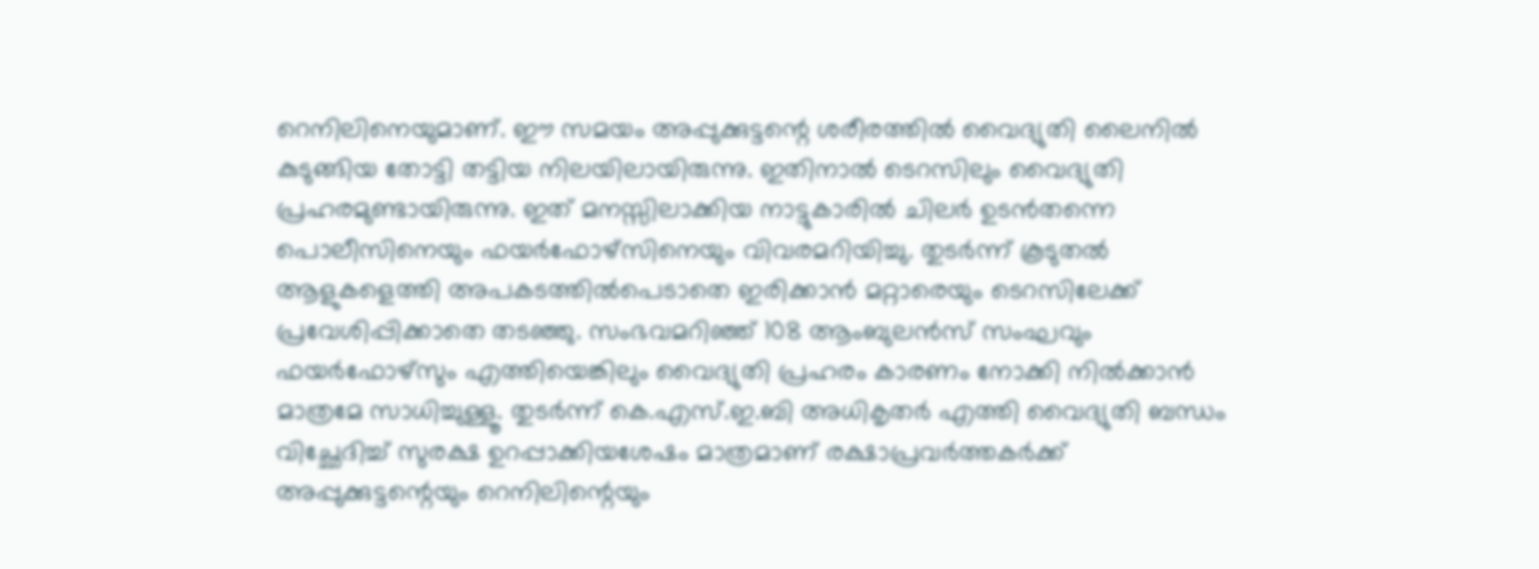റെനിലിനെയുമാണ്. ഈ സമയം അപ്പുക്കുട്ടന്റെ ശരീരത്തിൽ വൈദ്യുതി ലൈനിൽ കുടുങ്ങിയ തോട്ടി തട്ടിയ നിലയിലായിരുന്നു. ഇതിനാൽ ടെറസിലും വൈദ്യുതി പ്രഹരമുണ്ടായിരുന്നു. ഇത് മനസ്സിലാക്കിയ നാട്ടുകാരിൽ ചിലർ ഉടൻതന്നെ പൊലീസിനെയും ഫയർഫോഴ്സിനെയും വിവരമറിയിച്ചു. തുടർന്ന് കൂടുതൽ ആളുകളെത്തി അപകടത്തിൽപെടാതെ ഇരിക്കാൻ മറ്റാരെയും ടെറസിലേക്ക് പ്രവേശിപ്പിക്കാതെ തടഞ്ഞു. സംഭവമറിഞ്ഞ് 108 ആംബുലൻസ് സംഘവും ഫയർഫോഴ്സും എത്തിയെങ്കിലും വൈദ്യുതി പ്രഹരം കാരണം നോക്കി നിൽക്കാൻ മാത്രമേ സാധിച്ചുള്ളൂ. തുടർന്ന് കെ.എസ്.ഇ.ബി അധികൃതർ എത്തി വൈദ്യുതി ബന്ധം വിച്ഛേദിച്ച് സുരക്ഷ ഉറപ്പാക്കിയശേഷം മാത്രമാണ് രക്ഷാപ്രവർത്തകർക്ക് അപ്പുക്കുട്ടന്റെയും റെനിലിന്റെയും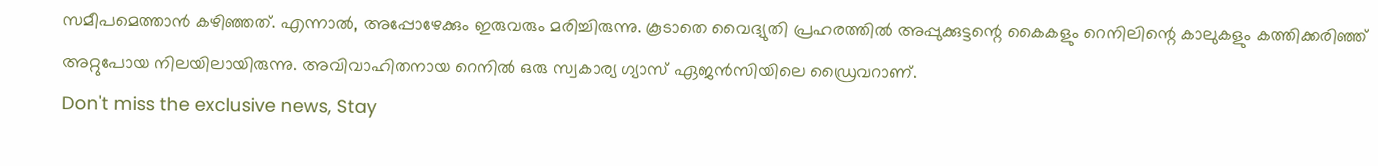സമീപമെത്താൻ കഴിഞ്ഞത്. എന്നാൽ, അപ്പോഴേക്കും ഇരുവരും മരിച്ചിരുന്നു. കൂടാതെ വൈദ്യുതി പ്രഹരത്തിൽ അപ്പുക്കുട്ടന്റെ കൈകളും റെനിലിന്റെ കാലുകളും കത്തിക്കരിഞ്ഞ് അറ്റുപോയ നിലയിലായിരുന്നു. അവിവാഹിതനായ റെനിൽ ഒരു സ്വകാര്യ ഗ്യാസ് ഏജൻസിയിലെ ഡ്രൈവറാണ്.
Don't miss the exclusive news, Stay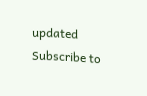updated
Subscribe to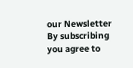our Newsletter
By subscribing you agree to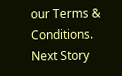our Terms & Conditions.
Next Story